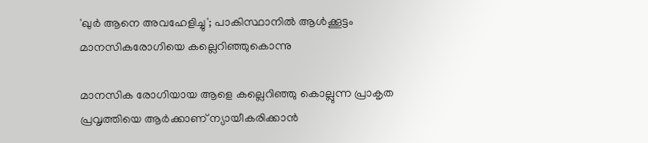'ഖുര്‍ ആനെ അവഹേളിച്ചു'; പാകിസ്ഥാനില്‍ ആള്‍ക്കൂട്ടം മാനസികരോഗിയെ കല്ലെറിഞ്ഞുകൊന്നു

മാനസിക രോഗിയായ ആളെ കല്ലെറിഞ്ഞു കൊല്ലുന്ന പ്രാകൃത പ്രവൃത്തിയെ ആര്‍ക്കാണ് ന്യായീകരിക്കാന്‍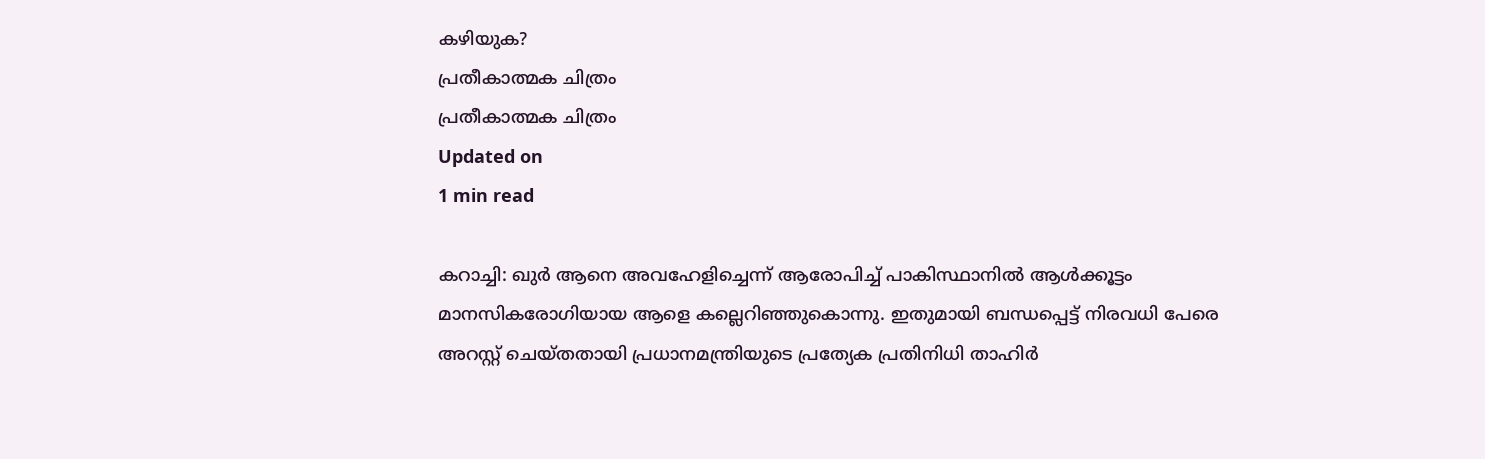കഴിയുക?
പ്രതീകാത്മക ചിത്രം
പ്രതീകാത്മക ചിത്രം
Updated on
1 min read

കറാച്ചി: ഖുര്‍ ആനെ അവഹേളിച്ചെന്ന് ആരോപിച്ച് പാകിസ്ഥാനില്‍ ആള്‍ക്കൂട്ടം മാനസികരോഗിയായ ആളെ കല്ലെറിഞ്ഞുകൊന്നു. ഇതുമായി ബന്ധപ്പെട്ട് നിരവധി പേരെ അറസ്റ്റ് ചെയ്തതായി പ്രധാനമന്ത്രിയുടെ പ്രത്യേക പ്രതിനിധി താഹിര്‍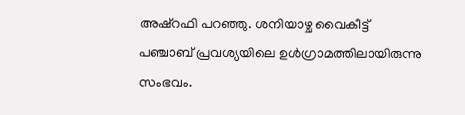അഷ്‌റഫി പറഞ്ഞു. ശനിയാഴ്ച വൈകീട്ട് പഞ്ചാബ് പ്രവശ്യയിലെ ഉള്‍ഗ്രാമത്തിലായിരുന്നു സംഭവം.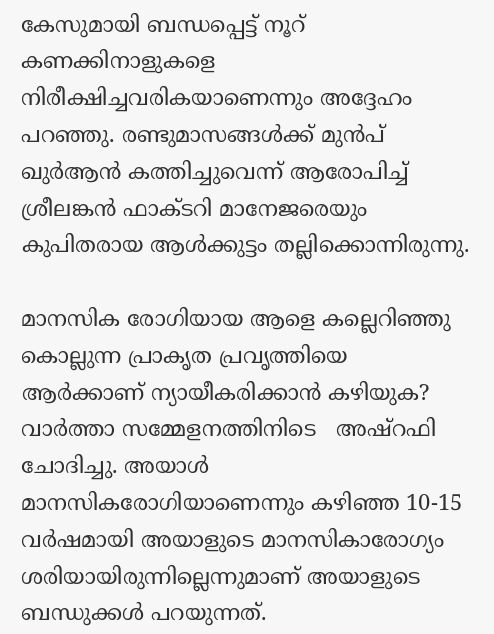കേസുമായി ബന്ധപ്പെട്ട് നൂറ് കണക്കിനാളുകളെ നിരീക്ഷിച്ചവരികയാണെന്നും അദ്ദേഹം പറഞ്ഞു. രണ്ടുമാസങ്ങള്‍ക്ക് മുന്‍പ് ഖുര്‍ആന്‍ കത്തിച്ചുവെന്ന് ആരോപിച്ച് ശ്രീലങ്കന്‍ ഫാക്ടറി മാനേജരെയും കുപിതരായ ആള്‍ക്കുട്ടം തല്ലിക്കൊന്നിരുന്നു.

മാനസിക രോഗിയായ ആളെ കല്ലെറിഞ്ഞു കൊല്ലുന്ന പ്രാകൃത പ്രവൃത്തിയെ ആര്‍ക്കാണ് ന്യായീകരിക്കാന്‍ കഴിയുക? വാര്‍ത്താ സമ്മേളനത്തിനിടെ   അഷ്‌റഫി ചോദിച്ചു. അയാള്‍ മാനസികരോഗിയാണെന്നും കഴിഞ്ഞ 10-15 വര്‍ഷമായി അയാളുടെ മാനസികാരോഗ്യം ശരിയായിരുന്നില്ലെന്നുമാണ് അയാളുടെ ബന്ധുക്കള്‍ പറയുന്നത്.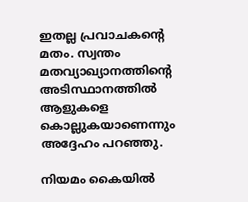ഇതല്ല പ്രവാചകന്റെ മതം. സ്വന്തം മതവ്യാഖ്യാനത്തിന്റെ അടിസ്ഥാനത്തില്‍ ആളുകളെ കൊല്ലുകയാണെന്നും അദ്ദേഹം പറഞ്ഞു.

നിയമം കൈയില്‍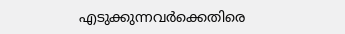എടുക്കുന്നവര്‍ക്കെതിരെ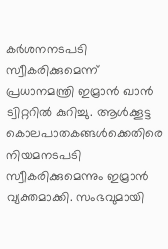കര്‍ശനനടപടി സ്വീകരിക്കുമെന്ന് പ്രധാനമന്ത്രി ഇമ്രാന്‍ ഖാന്‍ ട്വിറ്ററില്‍ കുറിച്ചു. ആള്‍ക്കൂട്ട കൊലപാതകങ്ങള്‍ക്കെതിരെ നിയമനടപടി സ്വീകരിക്കുമെന്നും ഇമ്രാന്‍ വ്യക്തമാക്കി. സംഭവുമായി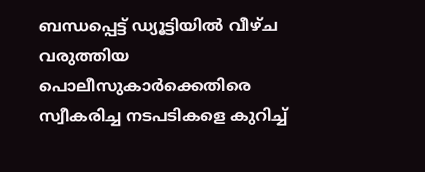ബന്ധപ്പെട്ട് ഡ്യൂട്ടിയില്‍ വീഴ്ച വരുത്തിയ പൊലീസുകാര്‍ക്കെതിരെ സ്വീകരിച്ച നടപടികളെ കുറിച്ച്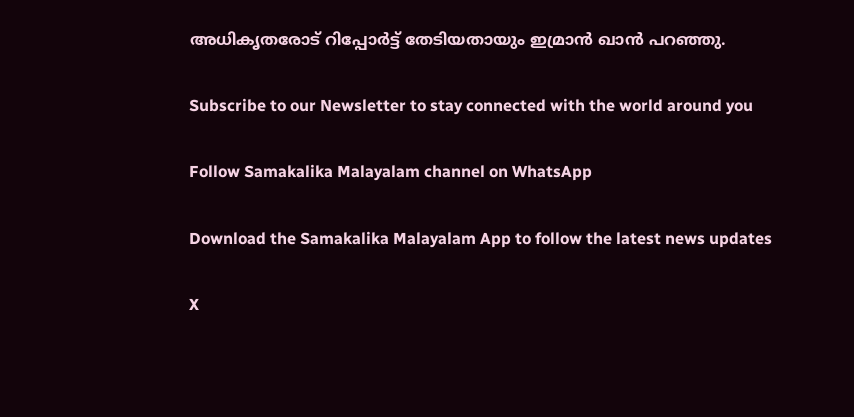അധികൃതരോട് റിപ്പോര്‍ട്ട് തേടിയതായും ഇമ്രാന്‍ ഖാന്‍ പറഞ്ഞു.

Subscribe to our Newsletter to stay connected with the world around you

Follow Samakalika Malayalam channel on WhatsApp

Download the Samakalika Malayalam App to follow the latest news updates

X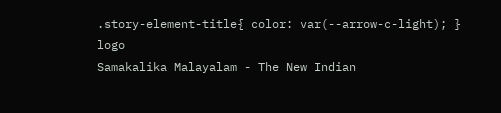.story-element-title{ color: var(--arrow-c-light); }
logo
Samakalika Malayalam - The New Indian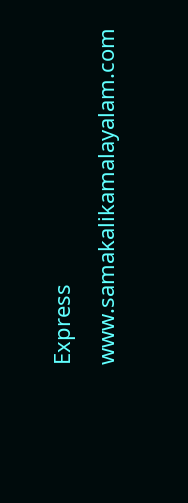Express
www.samakalikamalayalam.com